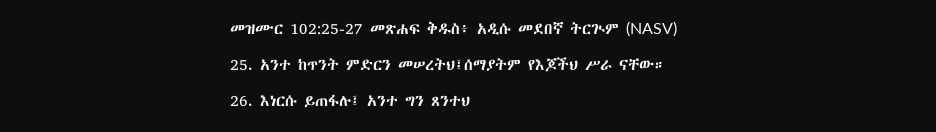መዝሙር 102:25-27 መጽሐፍ ቅዱስ፥ አዲሱ መደበኛ ትርጒም (NASV)

25. አንተ ከጥንት ምድርን መሠረትህ፤ሰማያትም የእጆችህ ሥራ ናቸው።

26. እነርሱ ይጠፋሉ፤ አንተ ግን ጸንተህ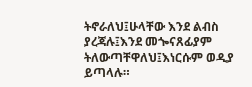ትኖራለህ፤ሁላቸው እንደ ልብስ ያረጃሉ፤እንደ መጐናጸፊያም ትለውጣቸዋለህ፤እነርሱም ወዲያ ይጣላሉ።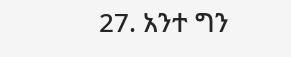27. አንተ ግን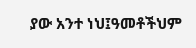ያው አንተ ነህ፤ዓመቶችህም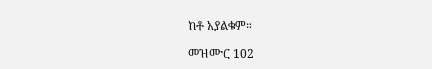ከቶ አያልቁም።

መዝሙር 102